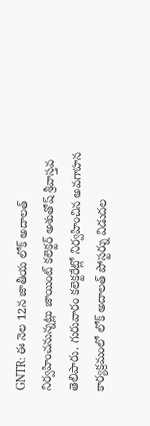GNTR: ఈ నెల 12న జాతీయ లోక్ అదాలత్ నిర్వహించనున్నట్లు జాయింట్ కలెక్టర్ అశుతోష్ శ్రీవాస్తవ తెలిపారు. గురువారం కలెక్టరేట్లో నిర్వహించిన అవగాహన కార్యక్రమంలో లోక్ అదాలత్ పోస్టర్ను విడుదల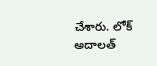చేశారు. లోక్ అదాలత్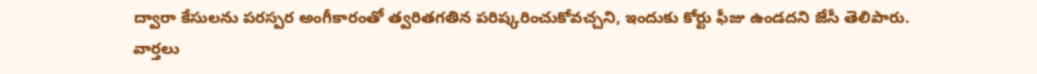ద్వారా కేసులను పరస్పర అంగీకారంతో త్వరితగతిన పరిష్కరించుకోవచ్చని, ఇందుకు కోర్టు ఫీజు ఉండదని జేసీ తెలిపారు.
వార్తలు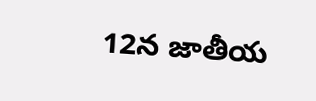12న జాతీయ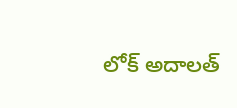లోక్ అదాలత్